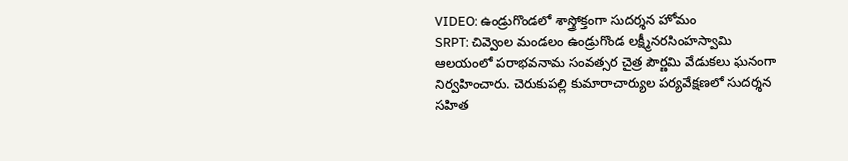VIDEO: ఉండ్రుగొండలో శాస్త్రోక్తంగా సుదర్శన హోమం
SRPT: చివ్వెంల మండలం ఉండ్రుగొండ లక్ష్మీనరసింహస్వామి ఆలయంలో పరాభవనామ సంవత్సర చైత్ర పౌర్ణమి వేడుకలు ఘనంగా నిర్వహించారు. చెరుకుపల్లి కుమారాచార్యుల పర్యవేక్షణలో సుదర్శన సహిత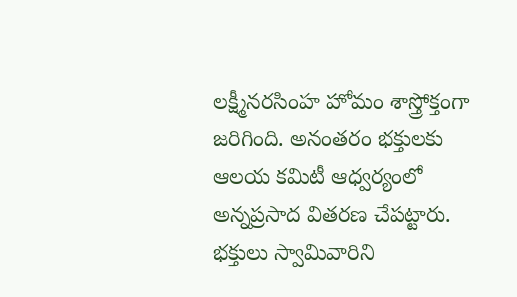లక్ష్మీనరసింహ హోమం శాస్త్రోక్తంగా జరిగింది. అనంతరం భక్తులకు ఆలయ కమిటీ ఆధ్వర్యంలో అన్నప్రసాద వితరణ చేపట్టారు. భక్తులు స్వామివారిని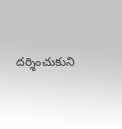దర్శించుకుని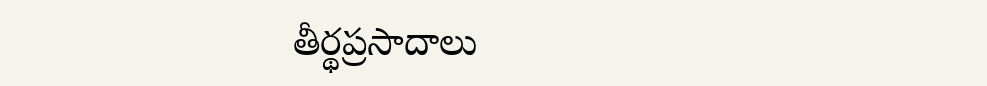తీర్థప్రసాదాలు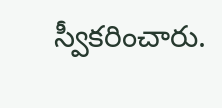స్వీకరించారు.